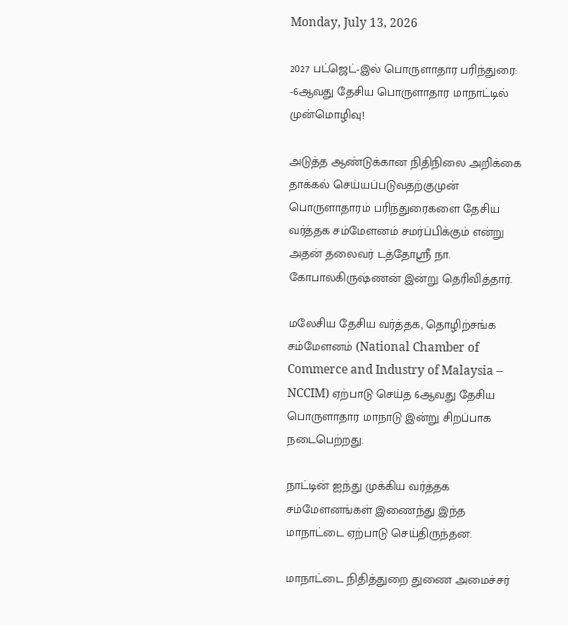Monday, July 13, 2026

2027 பட்ஜெட்-இல் பொருளாதார பரிந்துரை: -6ஆவது தேசிய பொருளாதார மாநாட்டில் முன்மொழிவு!

அடுத்த ஆண்டுக்கான நிதிநிலை அறிக்கை தாக்கல் செய்யப்படுவதற்குமுன் பொருளாதாரம் பரிந்துரைகளை தேசிய வர்த்தக சம்மேளனம் சமர்ப்பிக்கும் என்று அதன் தலைவர் டத்தோஸ்ரீ நா. கோபாலகிருஷ்ணன் இன்று தெரிவித்தார்.

மலேசிய தேசிய வர்த்தக, தொழிற்சங்க சம்மேளனம் (National Chamber of Commerce and Industry of Malaysia – NCCIM) ஏற்பாடு செய்த 6ஆவது தேசிய பொருளாதார மாநாடு இன்று சிறப்பாக நடைபெற்றது.

நாட்டின் ஐந்து முக்கிய வர்த்தக சம்மேளனங்கள் இணைந்து இந்த மாநாட்டை ஏற்பாடு செய்திருந்தன.

மாநாட்டை நிதித்துறை துணை அமைச்சர்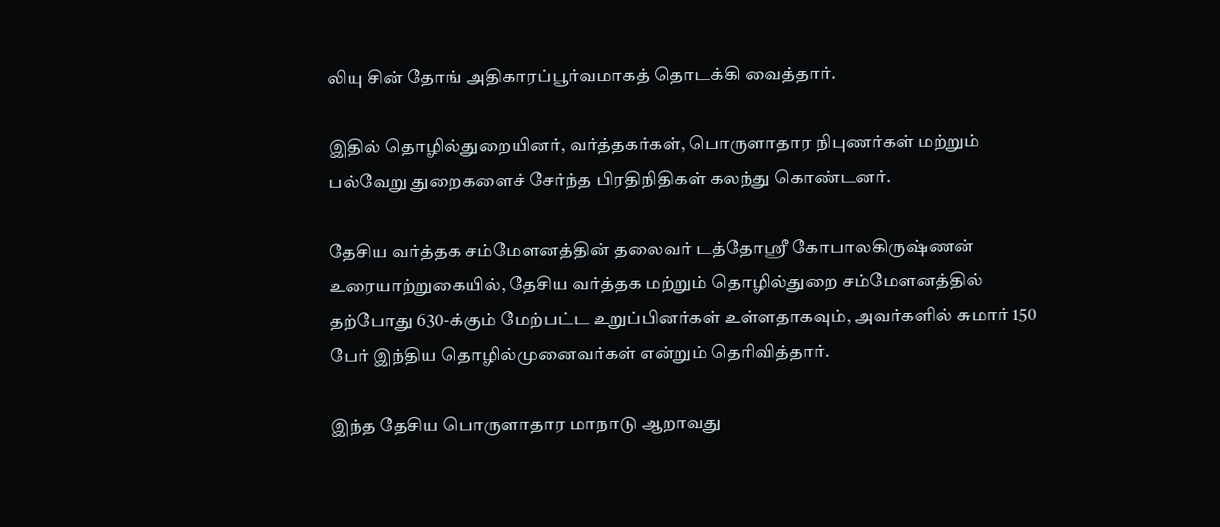லியு சின் தோங் அதிகாரப்பூர்வமாகத் தொடக்கி வைத்தார்.

இதில் தொழில்துறையினர், வர்த்தகர்கள், பொருளாதார நிபுணர்கள் மற்றும் பல்வேறு துறைகளைச் சேர்ந்த பிரதிநிதிகள் கலந்து கொண்டனர்.

தேசிய வர்த்தக சம்மேளனத்தின் தலைவர் டத்தோஸ்ரீ கோபாலகிருஷ்ணன் உரையாற்றுகையில், தேசிய வர்த்தக மற்றும் தொழில்துறை சம்மேளனத்தில் தற்போது 630-க்கும் மேற்பட்ட உறுப்பினர்கள் உள்ளதாகவும், அவர்களில் சுமார் 150 பேர் இந்திய தொழில்முனைவர்கள் என்றும் தெரிவித்தார்.

இந்த தேசிய பொருளாதார மாநாடு ஆறாவது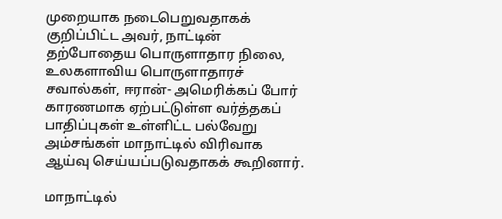முறையாக நடைபெறுவதாகக் குறிப்பிட்ட அவர், நாட்டின் தற்போதைய பொருளாதார நிலை, உலகளாவிய பொருளாதாரச் சவால்கள், ஈரான்- அமெரிக்கப் போர் காரணமாக ஏற்பட்டுள்ள வர்த்தகப் பாதிப்புகள் உள்ளிட்ட பல்வேறு அம்சங்கள் மாநாட்டில் விரிவாக ஆய்வு செய்யப்படுவதாகக் கூறினார்.

மாநாட்டில்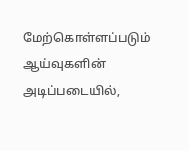மேற்கொள்ளப்படும் ஆய்வுகளின் அடிப்படையில்,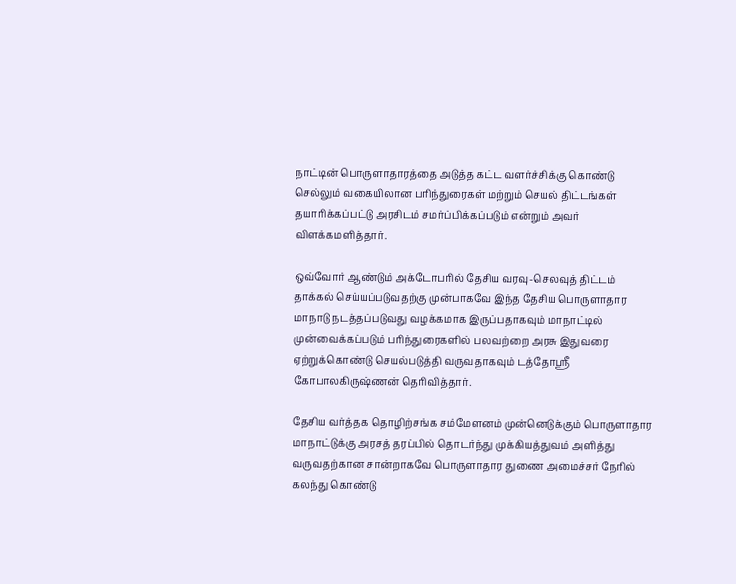நாட்டின் பொருளாதாரத்தை அடுத்த கட்ட வளர்ச்சிக்கு கொண்டு செல்லும் வகையிலான பரிந்துரைகள் மற்றும் செயல் திட்டங்கள் தயாரிக்கப்பட்டு அரசிடம் சமர்ப்பிக்கப்படும் என்றும் அவர் விளக்கமளித்தார்.

ஒவ்வோர் ஆண்டும் அக்டோபரில் தேசிய வரவு-செலவுத் திட்டம் தாக்கல் செய்யப்படுவதற்கு முன்பாகவே இந்த தேசிய பொருளாதார மாநாடு நடத்தப்படுவது வழக்கமாக இருப்பதாகவும் மாநாட்டில் முன்வைக்கப்படும் பரிந்துரைகளில் பலவற்றை அரசு இதுவரை ஏற்றுக்கொண்டு செயல்படுத்தி வருவதாகவும் டத்தோஸ்ரீ கோபாலகிருஷ்ணன் தெரிவித்தார்.

தேசிய வர்த்தக தொழிற்சங்க சம்மேளனம் முன்னெடுக்கும் பொருளாதார மாநாட்டுக்கு அரசத் தரப்பில் தொடர்ந்து முக்கியத்துவம் அளித்து வருவதற்கான சான்றாகவே பொருளாதார துணை அமைச்சர் நேரில் கலந்து கொண்டு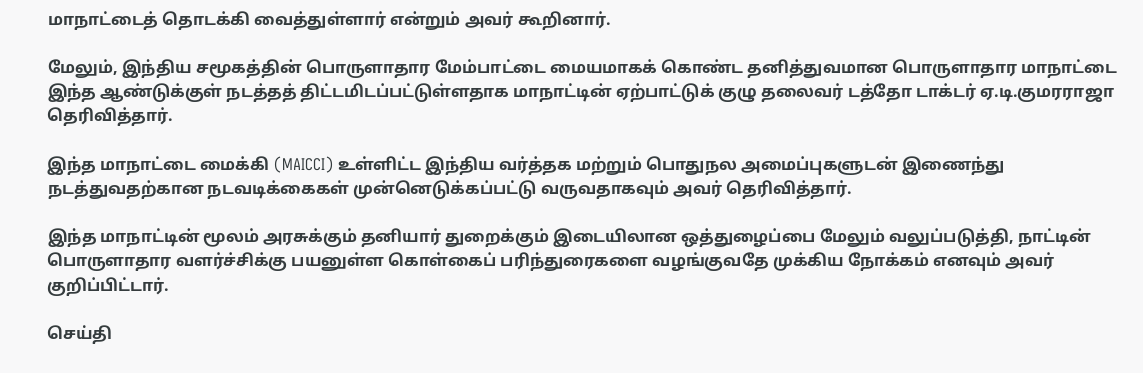மாநாட்டைத் தொடக்கி வைத்துள்ளார் என்றும் அவர் கூறினார்.

மேலும், இந்திய சமூகத்தின் பொருளாதார மேம்பாட்டை மையமாகக் கொண்ட தனித்துவமான பொருளாதார மாநாட்டை இந்த ஆண்டுக்குள் நடத்தத் திட்டமிடப்பட்டுள்ளதாக மாநாட்டின் ஏற்பாட்டுக் குழு தலைவர் டத்தோ டாக்டர் ஏ.டி.குமரராஜா தெரிவித்தார்.

இந்த மாநாட்டை மைக்கி (MAICCI) உள்ளிட்ட இந்திய வர்த்தக மற்றும் பொதுநல அமைப்புகளுடன் இணைந்து நடத்துவதற்கான நடவடிக்கைகள் முன்னெடுக்கப்பட்டு வருவதாகவும் அவர் தெரிவித்தார்.

இந்த மாநாட்டின் மூலம் அரசுக்கும் தனியார் துறைக்கும் இடையிலான ஒத்துழைப்பை மேலும் வலுப்படுத்தி, நாட்டின் பொருளாதார வளர்ச்சிக்கு பயனுள்ள கொள்கைப் பரிந்துரைகளை வழங்குவதே முக்கிய நோக்கம் எனவும் அவர் குறிப்பிட்டார்.

செய்தி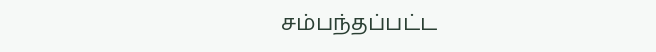சம்பந்தப்பட்ட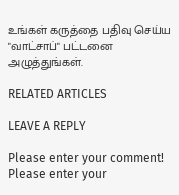உங்கள் கருத்தை பதிவு செய்ய "வாட்சாப்" பட்டனை அழுத்துங்கள்.

RELATED ARTICLES

LEAVE A REPLY

Please enter your comment!
Please enter your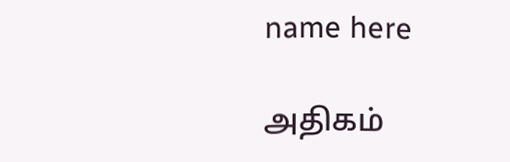name here

அதிகம்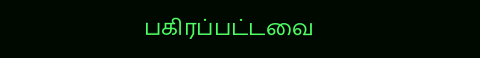பகிரப்பட்டவை